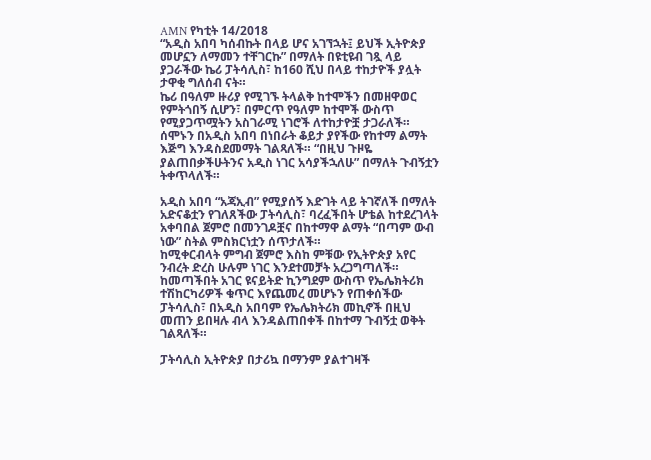AMN የካቲት 14/2018
“አዲስ አበባ ካሰብኩት በላይ ሆና አገኘኋት፤ ይህች ኢትዮጵያ መሆኗን ለማመን ተቸገርኩ” በማለት በዩቲዩብ ገጿ ላይ ያጋራችው ኬሪ ፓትሳሊስ፣ ከ160 ሺህ በላይ ተከታዮች ያሏት ታዋቂ ግለሰብ ናት።
ኬሪ በዓለም ዙሪያ የሚገኙ ትላልቅ ከተሞችን በመዘዋወር የምትጎበኝ ሲሆን፣ በምርጥ የዓለም ከተሞች ውስጥ የሚያጋጥሟትን አስገራሚ ነገሮች ለተከታዮቿ ታጋራለች።
ሰሞኑን በአዲስ አበባ በነበራት ቆይታ ያየችው የከተማ ልማት እጅግ እንዳስደመማት ገልጻለች። “በዚህ ጉዞዬ ያልጠበቃችሁትንና አዲስ ነገር አሳያችኋለሁ” በማለት ጉብኝቷን ትቀጥላለች።

አዲስ አበባ “አጃኢብ” የሚያሰኝ እድገት ላይ ትገኛለች በማለት አድናቆቷን የገለጸችው ፓትሳሊስ፣ ባረፈችበት ሆቴል ከተደረገላት አቀባበል ጀምሮ በመንገዶቿና በከተማዋ ልማት “በጣም ውብ ነው” ስትል ምስክርነቷን ሰጥታለች።
ከሚቀርብላት ምግብ ጀምሮ እስከ ምቹው የኢትዮጵያ አየር ንብረት ድረስ ሁሉም ነገር እንደተመቻት አረጋግጣለች።
ከመጣችበት አገር ዩናይትድ ኪንግደም ውስጥ የኤሌክትሪክ ተሽከርካሪዎች ቁጥር እየጨመረ መሆኑን የጠቀሰችው ፓትሳሊስ፣ በአዲስ አበባም የኤሌክትሪክ መኪኖች በዚህ መጠን ይበዛሉ ብላ እንዳልጠበቀች በከተማ ጉብኝቷ ወቅት ገልጻለች።

ፓትሳሊስ ኢትዮጵያ በታሪኳ በማንም ያልተገዛች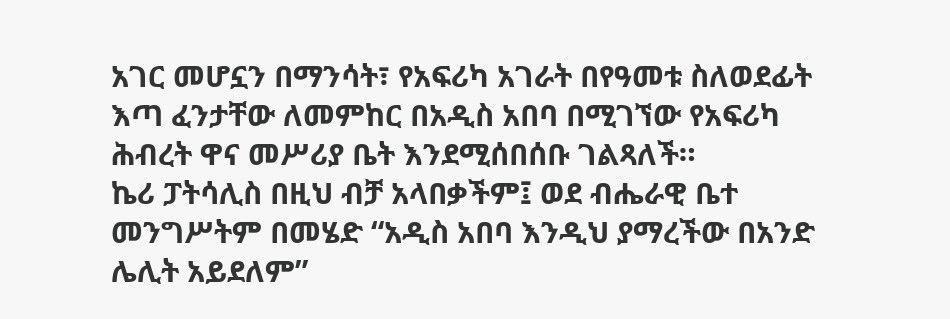አገር መሆኗን በማንሳት፣ የአፍሪካ አገራት በየዓመቱ ስለወደፊት እጣ ፈንታቸው ለመምከር በአዲስ አበባ በሚገኘው የአፍሪካ ሕብረት ዋና መሥሪያ ቤት እንደሚሰበሰቡ ገልጻለች።
ኬሪ ፓትሳሊስ በዚህ ብቻ አላበቃችም፤ ወደ ብሔራዊ ቤተ መንግሥትም በመሄድ “አዲስ አበባ እንዲህ ያማረችው በአንድ ሌሊት አይደለም”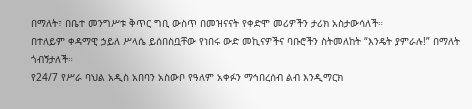በማለት፣ በቤተ መንግሥቱ ቅጥር ግቢ ውስጥ በመዝናናት የቀድሞ መሪዎችን ታሪክ አስታውሳለች።
በተለይም ቀዳማዊ ኃይለ ሥላሴ ይሰበስቧቸው የነበሩ ውድ መኪናዎችና ባቡሮችን ስትመለከት “እንዴት ያምራሉ!” በማለት ጎብኝታለች።
የ24/7 የሥራ ባህል አዲስ አበባን አስውቦ የዓለም አቀፉን ማኅበረሰብ ልብ እንዲማርክ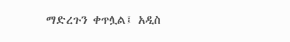ማድረጉን ቀጥሏል፤ አዲስ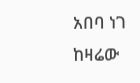አበባ ነገ ከዛሬው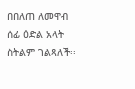በበለጠ ለመዋብ ሰፊ ዕድል አላት ስትልም ገልጻለች፡፡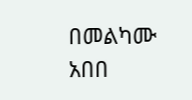በመልካሙ አበበ